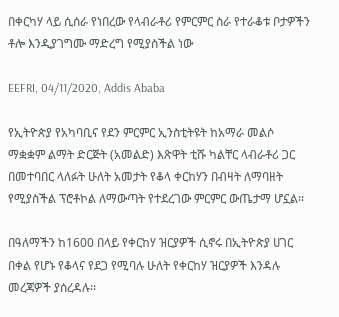በቀርካሃ ላይ ሲሰራ የነበረው የላብራቶሪ የምርምር ስራ የተራቆቱ ቦታዎችን ቶሎ እንዲያገግሙ ማድረግ የሚያስችል ነው

EEFRI, 04/11/2020, Addis Ababa

የኢትዮጵያ የአካባቢና የደን ምርምር ኢንስቲትዩት ከአማራ መልሶ ማቋቋም ልማት ድርጅት (አመልድ) እጽዋት ቲሹ ካልቸር ላብራቶሪ ጋር በመተባበር ላለፉት ሁለት አመታት የቆላ ቀርከሃን በብዛት ለማባዘት የሚያስችል ፕሮቶኮል ለማውጣት የተደረገው ምርምር ውጤታማ ሆኗል፡፡

በዓለማችን ከ1600 በላይ የቀርከሃ ዝርያዎች ሲኖሩ በኢትዮጵያ ሀገር በቀል የሆኑ የቆላና የደጋ የሚባሉ ሁለት የቀርከሃ ዝርያዎች እንዳሉ መረጃዎች ያሰረዳሉ፡፡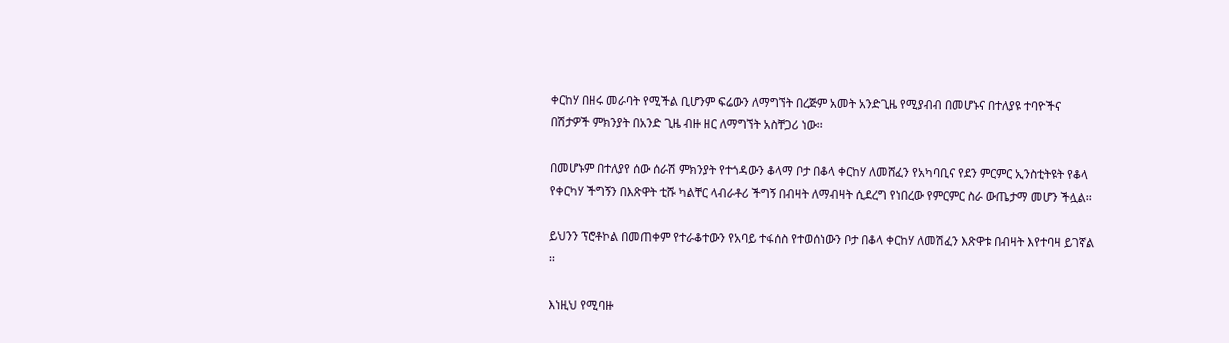ቀርከሃ በዘሩ መራባት የሚችል ቢሆንም ፍሬውን ለማግኘት በረጅም አመት አንድጊዜ የሚያብብ በመሆኑና በተለያዩ ተባዮችና በሽታዎች ምክንያት በአንድ ጊዜ ብዙ ዘር ለማግኘት አስቸጋሪ ነው፡፡

በመሆኑም በተለያየ ሰው ሰራሽ ምክንያት የተጎዳውን ቆላማ ቦታ በቆላ ቀርከሃ ለመሸፈን የአካባቢና የደን ምርምር ኢንስቲትዩት የቆላ የቀርካሃ ችግኝን በእጽዋት ቲሹ ካልቸር ላብራቶሪ ችግኝ በብዛት ለማብዛት ሲደረግ የነበረው የምርምር ስራ ውጤታማ መሆን ችሏል፡፡

ይህንን ፕሮቶኮል በመጠቀም የተራቆተውን የአባይ ተፋሰስ የተወሰነውን ቦታ በቆላ ቀርከሃ ለመሽፈን እጽዋቱ በብዛት እየተባዛ ይገኛል ፡፡

እነዚህ የሚባዙ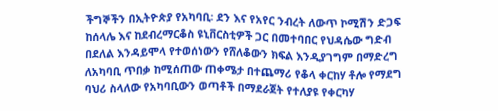ችግኞችን በኢትዮጵያ የአካባቢ፡ ደን እና የአየር ንብረት ለውጥ ኮሚሽን ድጋፍ ከሰላሌ እና ከደብረማርቆስ ዩኒቨርስቲዎች ጋር በመተባበር የህዳሴው ግድብ በደለል እንዳይሞላ የተወሰነውን የሸለቆውን ክፍል እንዲያገግም በማድረግ ለአካባቢ ጥበቃ ከሚሰጠው ጠቀሜታ በተጨማሪ የቆላ ቀርከሃ ቶሎ የማደግ ባህሪ ስላለው የአካባቢውን ወጣቶች በማደራጀት የተለያዩ የቀርካሃ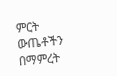ምርት ውጤቶችን በማምረት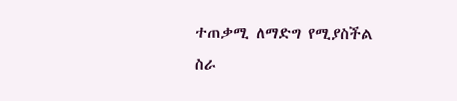ተጠቃሚ ለማድግ የሚያስችል ስራ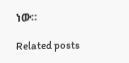ነው።

Related posts